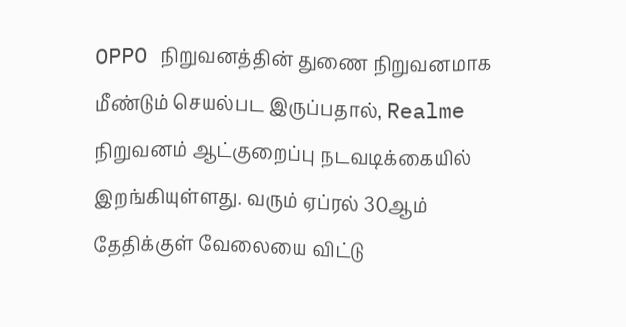OPPO நிறுவனத்தின் துணை நிறுவனமாக மீண்டும் செயல்பட இருப்பதால், Realme நிறுவனம் ஆட்குறைப்பு நடவடிக்கையில் இறங்கியுள்ளது. வரும் ஏப்ரல் 30ஆம் தேதிக்குள் வேலையை விட்டு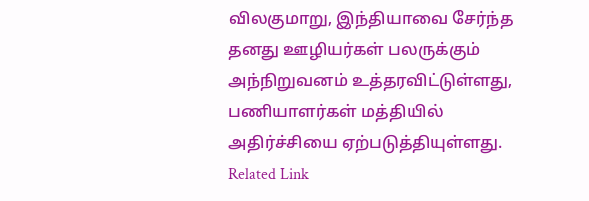விலகுமாறு, இந்தியாவை சேர்ந்த தனது ஊழியர்கள் பலருக்கும் அந்நிறுவனம் உத்தரவிட்டுள்ளது, பணியாளர்கள் மத்தியில் அதிர்ச்சியை ஏற்படுத்தியுள்ளது. Related Link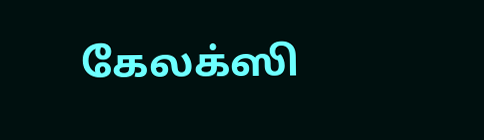கேலக்ஸி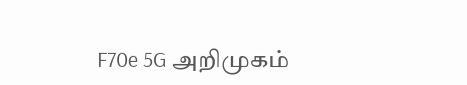F70e 5G அறிமுகம்